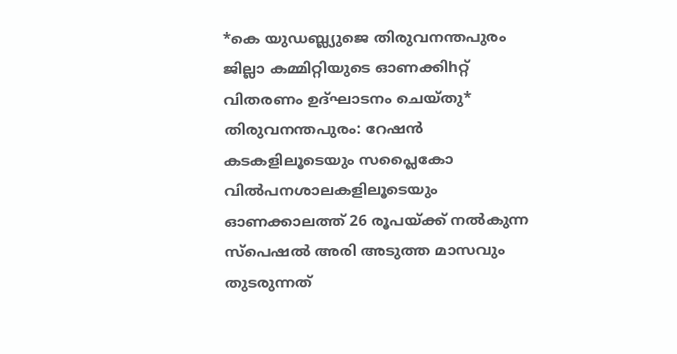*കെ യുഡബ്ല്യുജെ തിരുവനന്തപുരം ജില്ലാ കമ്മിറ്റിയുടെ ഓണക്കിhറ്റ് വിതരണം ഉദ്ഘാടനം ചെയ്തു*
തിരുവനന്തപുരം: റേഷൻ കടകളിലൂടെയും സപ്ലൈകോ വിൽപനശാലകളിലൂടെയും ഓണക്കാലത്ത് 26 രൂപയ്ക്ക് നൽകുന്ന സ്പെഷൽ അരി അടുത്ത മാസവും തുടരുന്നത്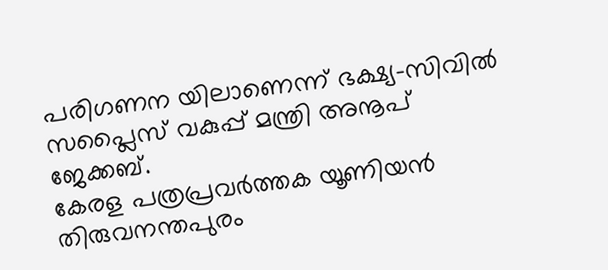പരിഗണന യിലാണെന്ന് ഭക്ഷ്യ-സിവിൽ സപ്ലൈസ് വകുപ്പ് മന്ത്രി അനൂപ് ജേക്കബ്.
കേരള പത്രപ്രവർത്തക യൂണിയൻ തിരുവനന്തപുരം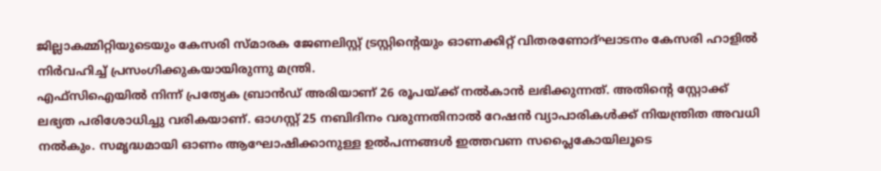ജില്ലാകമ്മിറ്റിയുടെയും കേസരി സ്മാരക ജേണലിസ്റ്റ് ട്രസ്റ്റിൻ്റെയും ഓണക്കിറ്റ് വിതരണോദ്ഘാടനം കേസരി ഹാളിൽ നിർവഹിച്ച് പ്രസംഗിക്കുകയായിരുന്നു മന്ത്രി.
എഫ്സിഐയിൽ നിന്ന് പ്രത്യേക ബ്രാൻഡ് അരിയാണ് 26 രൂപയ്ക്ക് നൽകാൻ ലഭിക്കുന്നത്. അതിൻ്റെ സ്റ്റോക്ക് ലഭ്യത പരിശോധിച്ചു വരികയാണ്. ഓഗസ്റ്റ് 25 നബിദിനം വരുന്നതിനാൽ റേഷൻ വ്യാപാരികൾക്ക് നിയന്ത്രിത അവധി നൽകും. സമൃദ്ധമായി ഓണം ആഘോഷിക്കാനുള്ള ഉൽപന്നങ്ങൾ ഇത്തവണ സപ്ലൈകോയിലൂടെ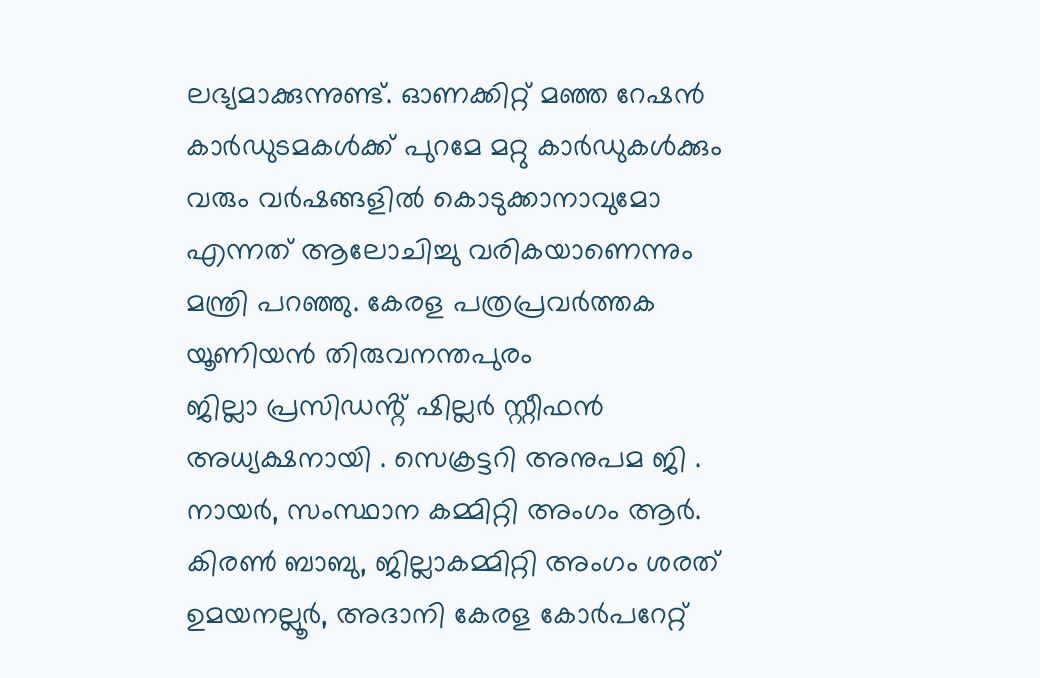ലഭ്യമാക്കുന്നുണ്ട്. ഓണക്കിറ്റ് മഞ്ഞ റേഷൻ കാർഡുടമകൾക്ക് പുറമേ മറ്റു കാർഡുകൾക്കും വരും വർഷങ്ങളിൽ കൊടുക്കാനാവുമോ എന്നത് ആലോചിച്ചു വരികയാണെന്നും മന്ത്രി പറഞ്ഞു. കേരള പത്രപ്രവർത്തക യൂണിയൻ തിരുവനന്തപുരം
ജില്ലാ പ്രസിഡൻ്റ് ഷില്ലർ സ്റ്റീഫൻ അധ്യക്ഷനായി . സെക്രട്ടറി അനുപമ ജി . നായർ, സംസ്ഥാന കമ്മിറ്റി അംഗം ആർ. കിരൺ ബാബു, ജില്ലാകമ്മിറ്റി അംഗം ശരത് ഉമയനല്ലൂർ, അദാനി കേരള കോർപറേറ്റ്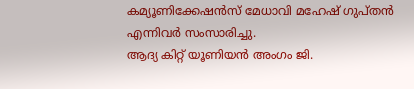കമ്യൂണിക്കേഷൻസ് മേധാവി മഹേഷ് ഗുപ്തൻ എന്നിവർ സംസാരിച്ചു.
ആദ്യ കിറ്റ് യൂണിയൻ അംഗം ജി.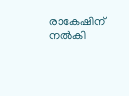രാകേഷിന് നൽകി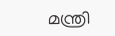മന്ത്രി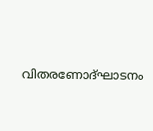വിതരണോദ്ഘാടനം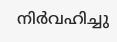നിർവഹിച്ചു